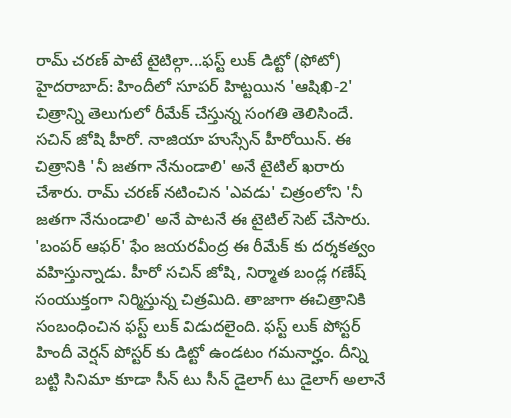రామ్ చరణ్ పాటే టైటిల్గా...ఫస్ట్ లుక్ డిట్టో (ఫోటో)
హైదరాబాద్: హిందీలో సూపర్ హిట్టయిన 'ఆషిఖి-2' చిత్రాన్ని తెలుగులో రీమేక్ చేస్తున్న సంగతి తెలిసిందే. సచిన్ జోషి హీరో. నాజియా హుస్సేన్ హీరోయిన్. ఈ చిత్రానికి 'నీ జతగా నేనుండాలి' అనే టైటిల్ ఖరారు చేశారు. రామ్ చరణ్ నటించిన 'ఎవడు' చిత్రంలోని 'నీ జతగా నేనుండాలి' అనే పాటనే ఈ టైటిల్ సెట్ చేసారు.
'బంపర్ ఆఫర్' ఫేం జయరవీంద్ర ఈ రీమేక్ కు దర్శకత్వం వహిస్తున్నాడు. హీరో సచిన్ జోషి, నిర్మాత బండ్ల గణేష్ సంయుక్తంగా నిర్మిస్తున్న చిత్రమిది. తాజాగా ఈచిత్రానికి సంబంధించిన ఫస్ట్ లుక్ విడుదలైంది. ఫస్ట్ లుక్ పోస్టర్ హిందీ వెర్షన్ పోస్టర్ కు డిట్టో ఉండటం గమనార్హం. దీన్ని బట్టి సినిమా కూడా సీన్ టు సీన్ డైలాగ్ టు డైలాగ్ అలానే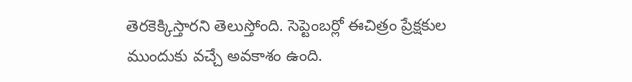తెరకెక్కిస్తారని తెలుస్తోంది. సెప్టెంబర్లో ఈచిత్రం ప్రేక్షకుల ముందుకు వచ్చే అవకాశం ఉంది.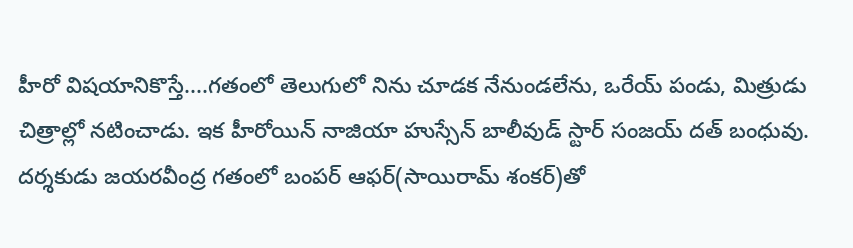హీరో విషయానికొస్తే....గతంలో తెలుగులో నిను చూడక నేనుండలేను, ఒరేయ్ పండు, మిత్రుడు చిత్రాల్లో నటించాడు. ఇక హీరోయిన్ నాజియా హుస్సేన్ బాలీవుడ్ స్టార్ సంజయ్ దత్ బంధువు. దర్శకుడు జయరవీంద్ర గతంలో బంపర్ ఆఫర్(సాయిరామ్ శంకర్)తో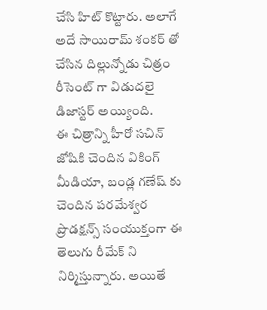చేసి హిట్ కొట్టారు. అలాగే అదే సాయిరామ్ శంకర్ తో చేసిన దిల్లున్నోడు చిత్రం రీసెంట్ గా విడుదలై డిజాస్టర్ అయ్యింది.
ఈ చిత్రాన్ని హీరో సచిన్ జోషికి చెందిన వికింగ్ మీడియా, బండ్ల గణేష్ కు చెందిన పరమేశ్వర ప్రొడక్షన్స్ సంయుక్తంగా ఈ తెలుగు రీమేక్ ని నిర్మిస్తున్నారు. అయితే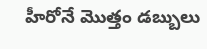హీరోనే మొత్తం డబ్బులు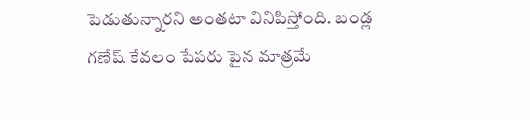పెడుతున్నారని అంతటా వినిపిస్తోంది. బండ్ల గణేష్ కేవలం పేపరు పైన మాత్రమే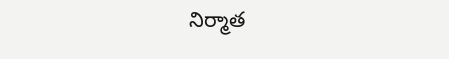నిర్మాత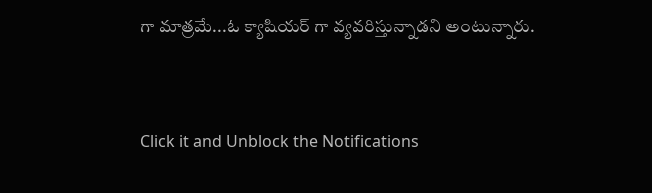గా మాత్రమే...ఓ క్యాషియర్ గా వ్యవరిస్తున్నాడని అంటున్నారు.


Click it and Unblock the Notifications